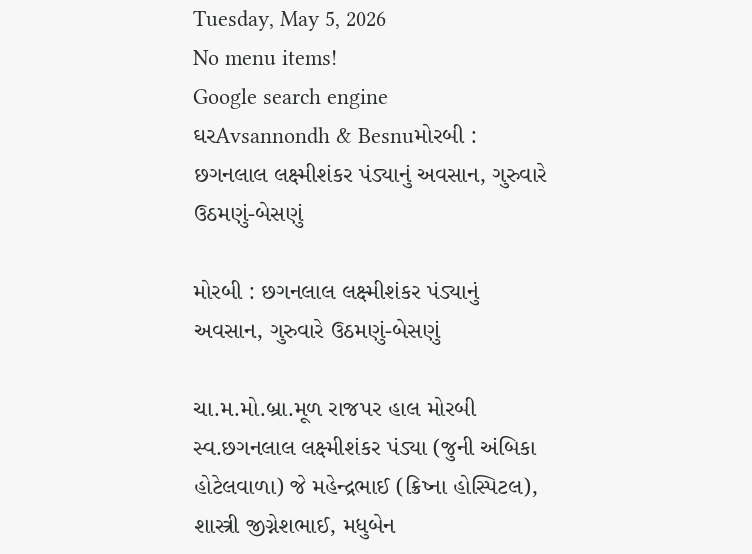Tuesday, May 5, 2026
No menu items!
Google search engine
ઘરAvsannondh & Besnuમોરબી : છગનલાલ લક્ષ્મીશંકર પંડ્યાનું અવસાન, ગુરુવારે ઉઠમણું-બેસણું

મોરબી : છગનલાલ લક્ષ્મીશંકર પંડ્યાનું અવસાન, ગુરુવારે ઉઠમણું-બેસણું

ચા.મ.મો.બ્રા.મૂળ રાજપર હાલ મોરબી સ્વ.છગનલાલ લક્ષ્મીશંકર પંડ્યા (જુની અંબિકા હોટેલવાળા) જે મહેન્દ્રભાઈ (ક્રિષ્ના હોસ્પિટલ), શાસ્ત્રી જીગ્નેશભાઈ, મધુબેન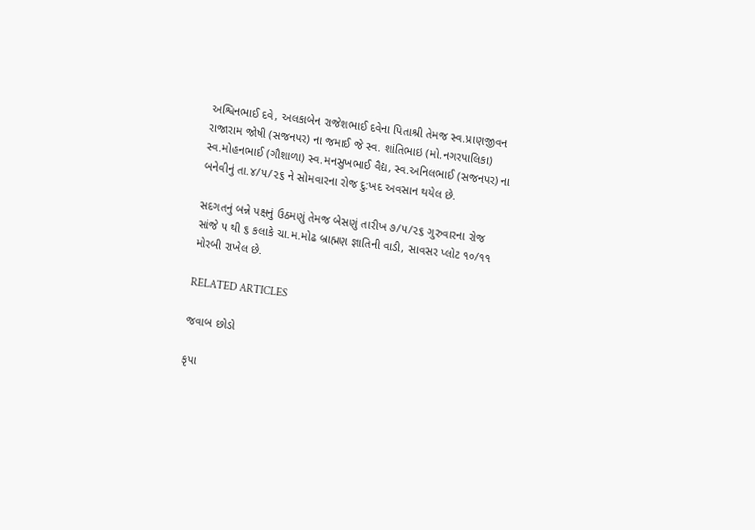અશ્વિનભાઈ દવે, અલકાબેન રાજેશભાઈ દવેના પિતાશ્રી તેમજ સ્વ.પ્રાણજીવન રાજારામ જોષી (સજનપર) ના જમાઈ જે સ્વ. શાંતિભાઇ (મો.નગરપાલિકા) સ્વ.મોહનભાઈ (ગૌશાળા) સ્વ.મનસુખભાઈ વૈદ્ય, સ્વ.અનિલભાઈ (સજનપર) ના બનેવીનું તા.૪/૫/૨૬ ને સોમવારના રોજ દુ:ખદ અવસાન થયેલ છે.

સદગતનું બન્ને પક્ષનું ઉઠમણું તેમજ બેસણું તારીખ ૭/૫/૨૬ ગુરુવારના રોજ સાંજે ૫ થી ૬ કલાકે ચા.મ.મોઢ બ્રાહ્મણ જ્ઞાતિની વાડી, સાવસર પ્લોટ ૧૦/૧૧ મોરબી રાખેલ છે.

RELATED ARTICLES

જવાબ છોડો

કૃપા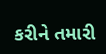કરીને તમારી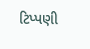ટિપ્પણી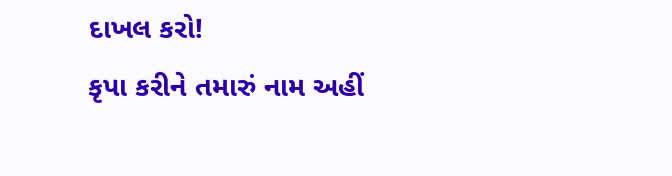દાખલ કરો!
કૃપા કરીને તમારું નામ અહીં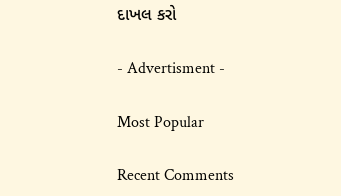દાખલ કરો

- Advertisment -

Most Popular

Recent Comments